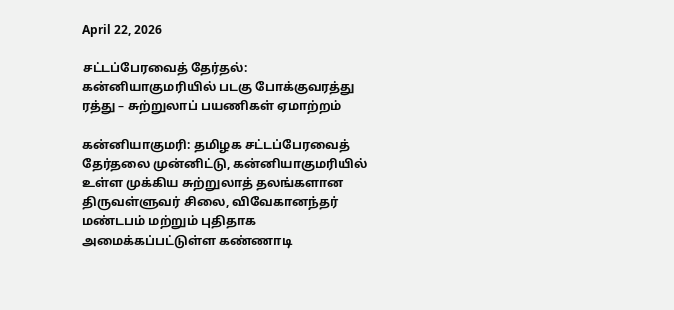April 22, 2026

சட்டப்பேரவைத் தேர்தல்: கன்னியாகுமரியில் படகு போக்குவரத்து ரத்து – சுற்றுலாப் பயணிகள் ஏமாற்றம்

கன்னியாகுமரி: தமிழக சட்டப்பேரவைத் தேர்தலை முன்னிட்டு, கன்னியாகுமரியில் உள்ள முக்கிய சுற்றுலாத் தலங்களான திருவள்ளுவர் சிலை, விவேகானந்தர் மண்டபம் மற்றும் புதிதாக அமைக்கப்பட்டுள்ள கண்ணாடி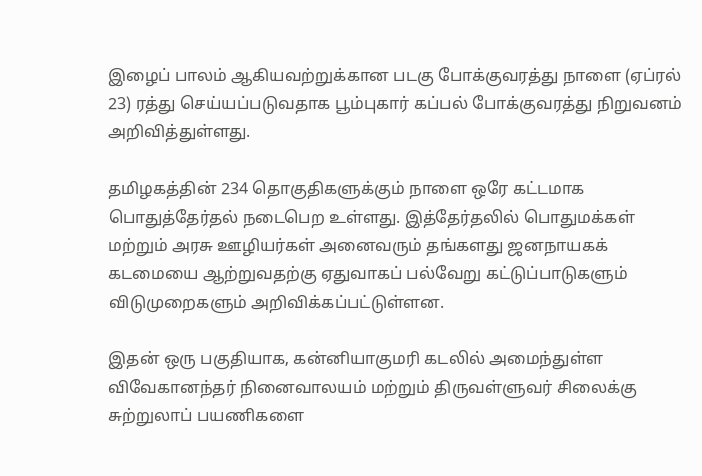இழைப் பாலம் ஆகியவற்றுக்கான படகு போக்குவரத்து நாளை (ஏப்ரல் 23) ரத்து செய்யப்படுவதாக பூம்புகார் கப்பல் போக்குவரத்து நிறுவனம் அறிவித்துள்ளது.

தமிழகத்தின் 234 தொகுதிகளுக்கும் நாளை ஒரே கட்டமாக பொதுத்தேர்தல் நடைபெற உள்ளது. இத்தேர்தலில் பொதுமக்கள் மற்றும் அரசு ஊழியர்கள் அனைவரும் தங்களது ஜனநாயகக் கடமையை ஆற்றுவதற்கு ஏதுவாகப் பல்வேறு கட்டுப்பாடுகளும் விடுமுறைகளும் அறிவிக்கப்பட்டுள்ளன.

இதன் ஒரு பகுதியாக, கன்னியாகுமரி கடலில் அமைந்துள்ள விவேகானந்தர் நினைவாலயம் மற்றும் திருவள்ளுவர் சிலைக்கு சுற்றுலாப் பயணிகளை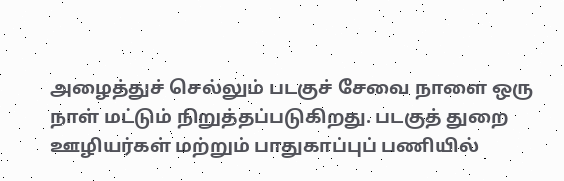அழைத்துச் செல்லும் படகுச் சேவை நாளை ஒரு நாள் மட்டும் நிறுத்தப்படுகிறது. படகுத் துறை ஊழியர்கள் மற்றும் பாதுகாப்புப் பணியில்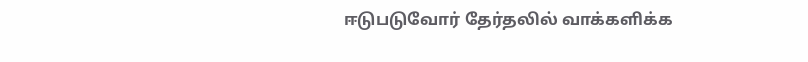ஈடுபடுவோர் தேர்தலில் வாக்களிக்க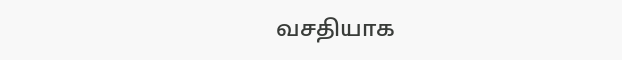வசதியாக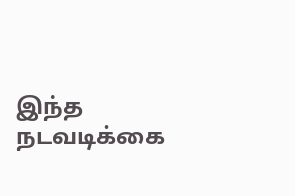இந்த நடவடிக்கை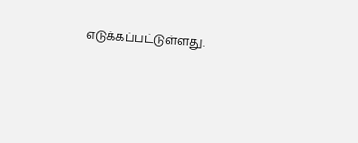எடுக்கப்பட்டுள்ளது.